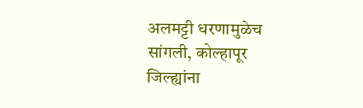अलमट्टी धरणामुळेच सांगली, कोल्हापूर जिल्ह्यांना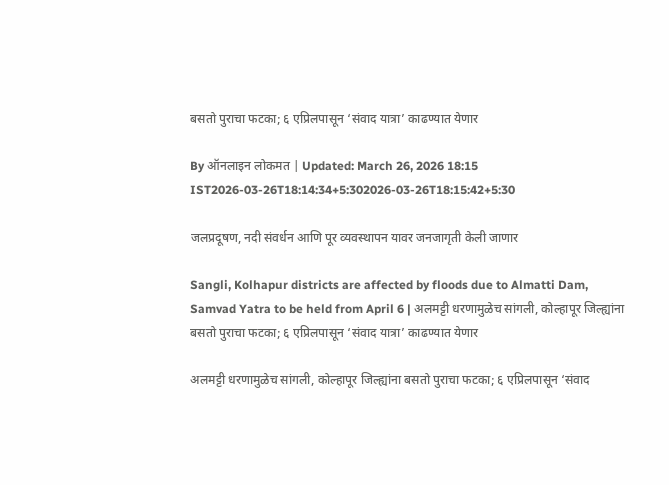बसतो पुराचा फटका; ६ एप्रिलपासून ‘संवाद यात्रा’ काढण्यात येणार

By ऑनलाइन लोकमत | Updated: March 26, 2026 18:15 IST2026-03-26T18:14:34+5:302026-03-26T18:15:42+5:30

जलप्रदूषण, नदी संवर्धन आणि पूर व्यवस्थापन यावर जनजागृती केली जाणार

Sangli, Kolhapur districts are affected by floods due to Almatti Dam, Samvad Yatra to be held from April 6 | अलमट्टी धरणामुळेच सांगली, कोल्हापूर जिल्ह्यांना बसतो पुराचा फटका; ६ एप्रिलपासून ‘संवाद यात्रा’ काढण्यात येणार

अलमट्टी धरणामुळेच सांगली, कोल्हापूर जिल्ह्यांना बसतो पुराचा फटका; ६ एप्रिलपासून ‘संवाद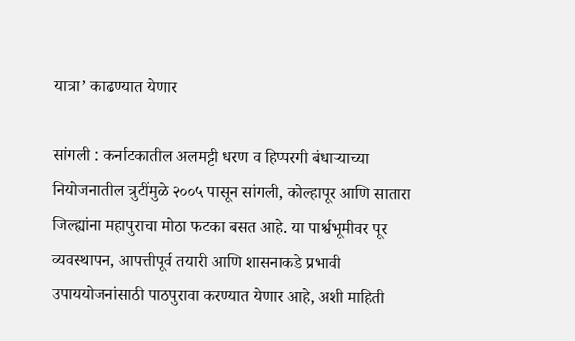यात्रा’ काढण्यात येणार

सांगली : कर्नाटकातील अलमट्टी धरण व हिप्परगी बंधाऱ्याच्या नियोजनातील त्रुटींमुळे २००५ पासून सांगली, कोल्हापूर आणि सातारा जिल्ह्यांना महापुराचा मोठा फटका बसत आहे. या पार्श्वभूमीवर पूर व्यवस्थापन, आपत्तीपूर्व तयारी आणि शासनाकडे प्रभावी उपाययोजनांसाठी पाठपुरावा करण्यात येणार आहे, अशी माहिती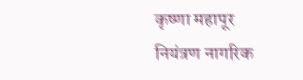कृष्णा महापूर नियंत्रण नागरिक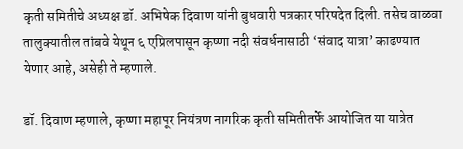कृती समितीचे अध्यक्ष डॉ. अभिषेक दिवाण यांनी बुधवारी पत्रकार परिषदेत दिली. तसेच वाळवा तालुक्यातील तांबवे येथून ६ एप्रिलपासून कृष्णा नदी संवर्धनासाठी ‘संवाद यात्रा’ काढण्यात येणार आहे, असेही ते म्हणाले.

डॉ. दिवाण म्हणाले, कृष्णा महापूर नियंत्रण नागरिक कृती समितीतर्फे आयोजित या यात्रेत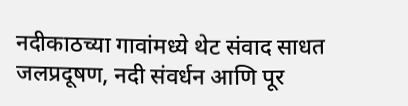नदीकाठच्या गावांमध्ये थेट संवाद साधत जलप्रदूषण, नदी संवर्धन आणि पूर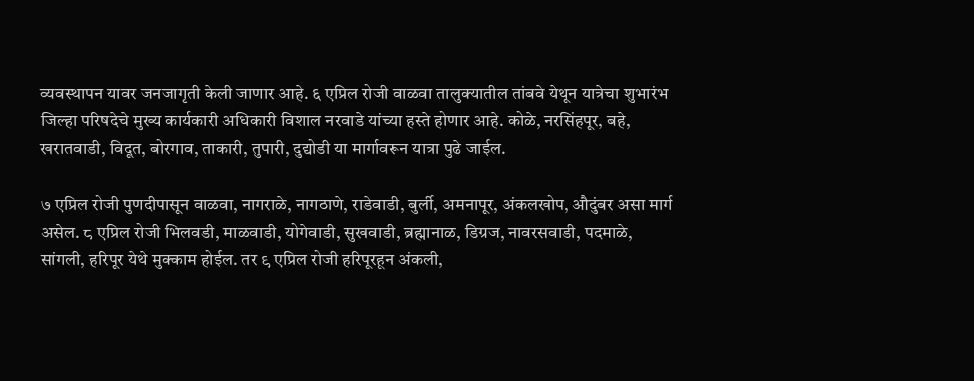व्यवस्थापन यावर जनजागृती केली जाणार आहे. ६ एप्रिल रोजी वाळवा तालुक्यातील तांबवे येथून यात्रेचा शुभारंभ जिल्हा परिषदेचे मुख्य कार्यकारी अधिकारी विशाल नरवाडे यांच्या हस्ते होणार आहे. कोळे, नरसिंहपूर, बहे, खरातवाडी, विदूत, बोरगाव, ताकारी, तुपारी, दुद्योडी या मार्गावरून यात्रा पुढे जाईल.

७ एप्रिल रोजी पुणदीपासून वाळवा, नागराळे, नागठाणे, राडेवाडी, बुर्ली, अमनापूर, अंकलखोप, औदुंबर असा मार्ग असेल. ८ एप्रिल रोजी भिलवडी, माळवाडी, योगेवाडी, सुखवाडी, ब्रह्मानाळ, डिग्रज, नावरसवाडी, पदमाळे, सांगली, हरिपूर येथे मुक्काम होईल. तर ९ एप्रिल रोजी हरिपूरहून अंकली,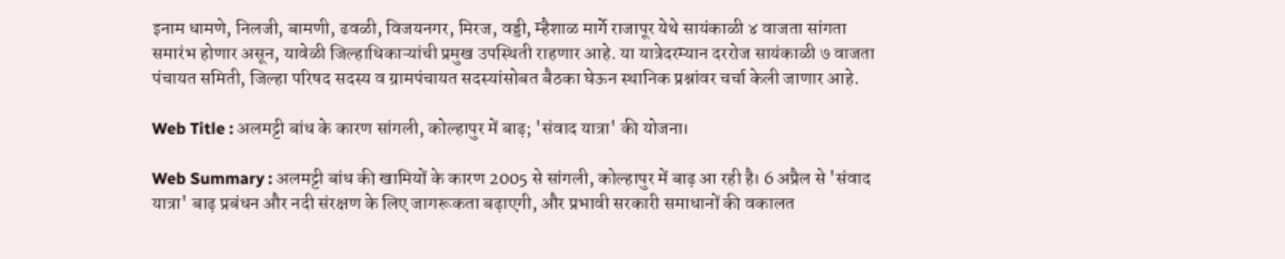इनाम धामणे, निलजी, बामणी, ढवळी, विजयनगर, मिरज, वड्डी, म्हैशाळ मार्गे राजापूर येथे सायंकाळी ४ वाजता सांगता समारंभ होणार असून, यावेळी जिल्हाधिकाऱ्यांची प्रमुख उपस्थिती राहणार आहे. या यात्रेदरम्यान दररोज सायंकाळी ७ वाजता पंचायत समिती, जिल्हा परिषद सदस्य व ग्रामपंचायत सदस्यांसोबत बैठका घेऊन स्थानिक प्रश्नांवर चर्चा केली जाणार आहे.

Web Title : अलमट्टी बांध के कारण सांगली, कोल्हापुर में बाढ़; 'संवाद यात्रा' की योजना।

Web Summary : अलमट्टी बांध की खामियों के कारण 2005 से सांगली, कोल्हापुर में बाढ़ आ रही है। 6 अप्रैल से 'संवाद यात्रा' बाढ़ प्रबंधन और नदी संरक्षण के लिए जागरूकता बढ़ाएगी, और प्रभावी सरकारी समाधानों की वकालत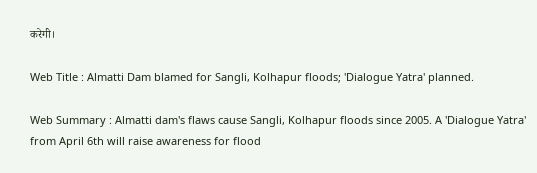करेगी।

Web Title : Almatti Dam blamed for Sangli, Kolhapur floods; 'Dialogue Yatra' planned.

Web Summary : Almatti dam's flaws cause Sangli, Kolhapur floods since 2005. A 'Dialogue Yatra' from April 6th will raise awareness for flood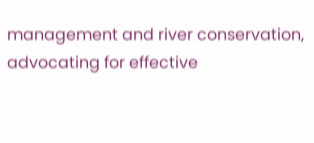management and river conservation, advocating for effective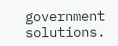government solutions.